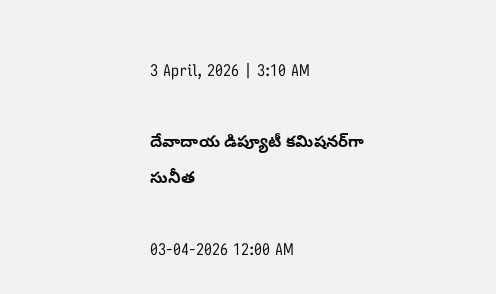3 April, 2026 | 3:10 AM

దేవాదాయ డిప్యూటీ కమిషనర్‌గా సునీత

03-04-2026 12:00 AM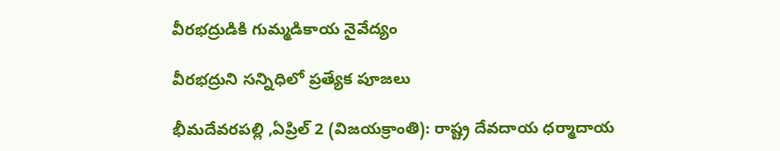వీరభద్రుడికి గుమ్మడికాయ నైవేద్యం

వీరభద్రుని సన్నిధిలో ప్రత్యేక పూజలు

భీమదేవరపల్లి ,ఏప్రిల్ 2 (విజయక్రాంతి): రాష్ట్ర దేవదాయ ధర్మాదాయ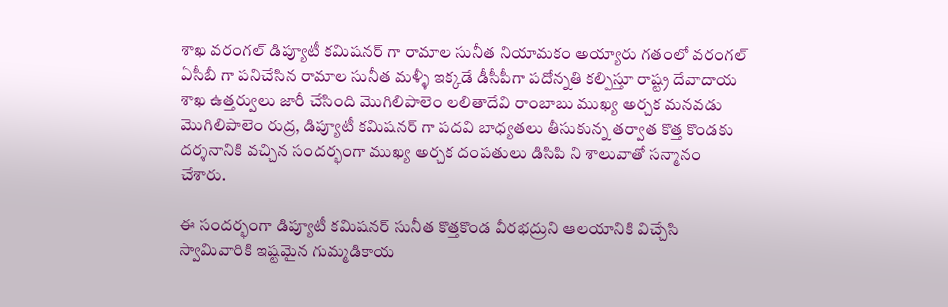శాఖ వరంగల్ డిప్యూటీ కమిషనర్ గా రామాల సునీత నియామకం అయ్యారు గతంలో వరంగల్ ఏసీబీ గా పనిచేసిన రామాల సునీత మళ్ళీ ఇక్కడే డీసీపీగా పదోన్నతి కల్పిస్తూ రాష్ట్ర దేవాదాయ శాఖ ఉత్తర్వులు జారీ చేసింది మొగిలిపాలెం లలితాదేవి రాంబాబు ముఖ్య అర్చక మనవడు మొగిలిపాలెం రుద్ర, డిప్యూటీ కమిషనర్ గా పదవి బాధ్యతలు తీసుకున్న తర్వాత కొత్త కొండకు దర్శనానికి వచ్చిన సందర్భంగా ముఖ్య అర్చక దంపతులు డిసిపి ని శాలువాతో సన్మానం చేశారు.

ఈ సందర్భంగా డిప్యూటీ కమిషనర్ సునీత కొత్తకొండ వీరభద్రుని ఆలయానికి విచ్చేసి స్వామివారికి ఇష్టమైన గుమ్మడికాయ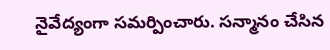నైవేద్యంగా సమర్పించారు. సన్మానం చేసిన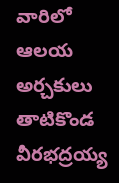వారిలో ఆలయ అర్చకులు తాటికొండ వీరభద్రయ్య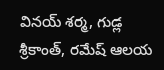వినయ్ శర్మ, గుడ్ల శ్రీకాంత్, రమేష్ ఆలయ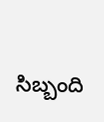సిబ్బంది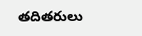తదితరులు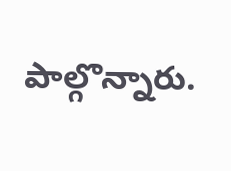పాల్గొన్నారు.